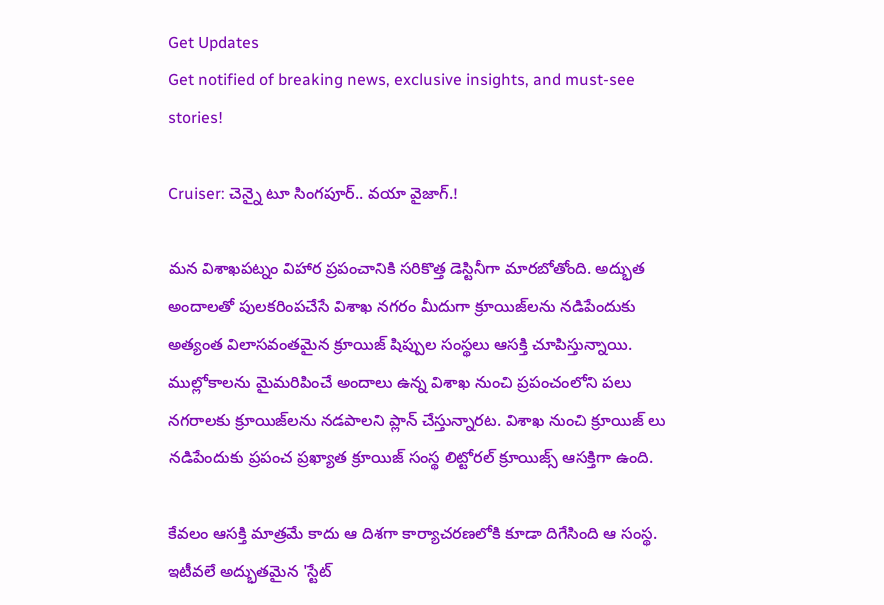Get Updates
Get notified of breaking news, exclusive insights, and must-see stories!

Cruiser: చెన్నై టూ సింగపూర్.. వయా వైజాగ్.!

మన విశాఖపట్నం విహార ప్రపంచానికి సరికొత్త డెస్టినీగా మారబోతోంది. అద్భుత అందాలతో పులకరింపచేసే విశాఖ నగరం మీదుగా క్రూయిజ్‌లను నడిపేందుకు అత్యంత విలాసవంతమైన క్రూయిజ్ షిప్పుల సంస్థలు ఆసక్తి చూపిస్తున్నాయి. ముల్లోకాలను మైమరిపించే అందాలు ఉన్న విశాఖ నుంచి ప్రపంచంలోని పలు నగరాలకు క్రూయిజ్‌లను నడపాలని ప్లాన్ చేస్తున్నారట. విశాఖ నుంచి క్రూయిజ్ లు నడిపేందుకు ప్రపంచ ప్రఖ్యాత క్రూయిజ్ సంస్థ లిట్టోరల్ క్రూయిజ్స్ ఆసక్తిగా ఉంది.

కేవలం ఆసక్తి మాత్రమే కాదు ఆ దిశగా కార్యాచరణలోకి కూడా దిగేసింది ఆ సంస్థ. ఇటీవలే అద్భుతమైన 'స్టేట్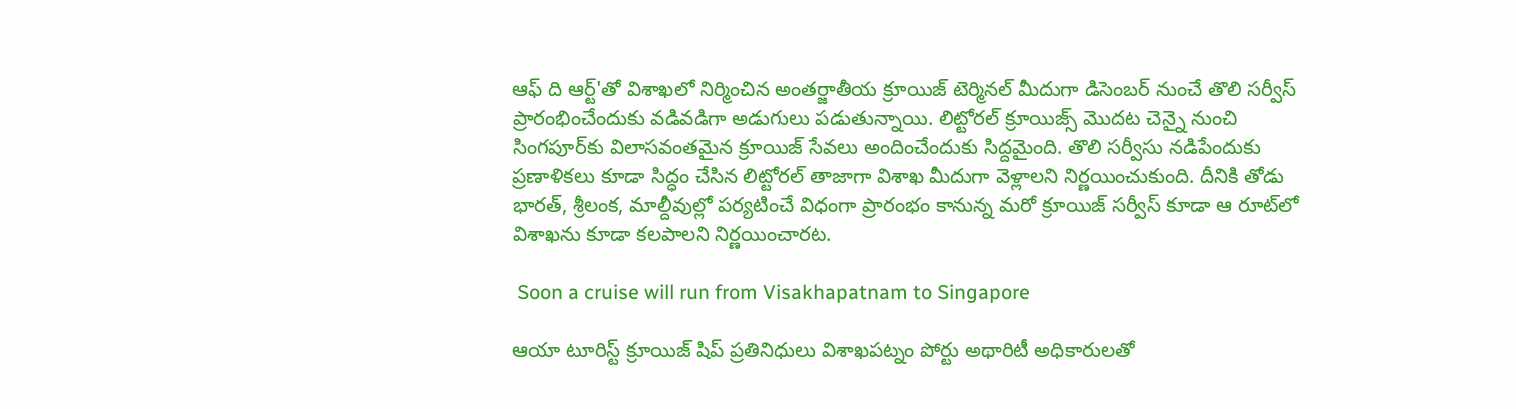ఆఫ్ ది ఆర్ట్'తో విశాఖలో నిర్మించిన అంతర్జాతీయ క్రూయిజ్ టెర్మినల్ మీదుగా డిసెంబర్ నుంచే తొలి సర్వీస్ ప్రారంభించేందుకు వడివడిగా అడుగులు పడుతున్నాయి. లిట్టోరల్ క్రూయిజ్స్ మొదట చెన్నై నుంచి సింగపూర్‌కు విలాసవంతమైన క్రూయిజ్ సేవలు అందించేందుకు సిద్దమైంది. తొలి సర్వీసు నడిపేందుకు ప్రణాళికలు కూడా సిద్ధం చేసిన లిట్టోరల్ తాజాగా విశాఖ మీదుగా వెళ్లాలని నిర్ణయించుకుంది. దీనికి తోడు భారత్, శ్రీలంక, మాల్దీవుల్లో పర్యటించే విధంగా ప్రారంభం కానున్న మరో క్రూయిజ్ సర్వీస్ కూడా ఆ రూట్‌లో విశాఖను కూడా కలపాలని నిర్ణయించారట.

 Soon a cruise will run from Visakhapatnam to Singapore

ఆయా టూరిస్ట్ క్రూయిజ్ షిప్ ప్రతినిధులు విశాఖపట్నం పోర్టు అథారిటీ అధికారులతో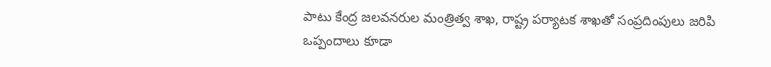పాటు కేంద్ర జలవనరుల మంత్రిత్వ శాఖ, రాష్ట్ర పర్యాటక శాఖతో సంప్రదింపులు జరిపి ఒప్పందాలు కూడా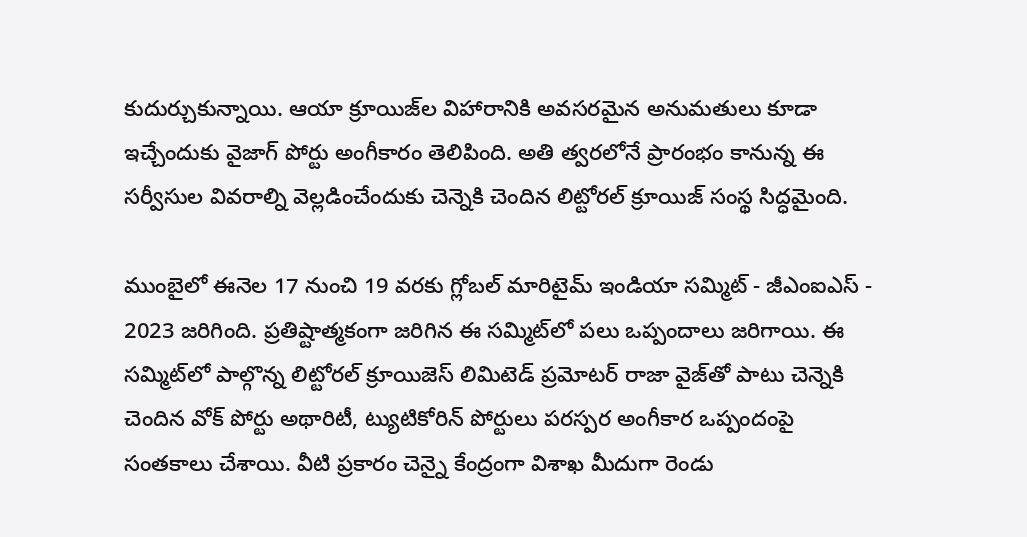కుదుర్చుకున్నాయి. ఆయా క్రూయిజ్‌ల విహారానికి అవసరమైన అనుమతులు కూడా ఇచ్చేందుకు వైజాగ్ పోర్టు అంగీకారం తెలిపింది. అతి త్వరలోనే ప్రారంభం కానున్న ఈ సర్వీసుల వివరాల్ని వెల్లడించేందుకు చెన్నెకి చెందిన లిట్టోరల్ క్రూయిజ్ సంస్థ సిద్ధమైంది.

ముంబైలో ఈనెల 17 నుంచి 19 వరకు గ్లోబల్ మారిటైమ్ ఇండియా సమ్మిట్ - జీఎంఐఎస్ - 2023 జరిగింది. ప్రతిష్టాత్మకంగా జరిగిన ఈ సమ్మిట్‌లో పలు ఒప్పందాలు జరిగాయి. ఈ సమ్మిట్‌లో పాల్గొన్న లిట్టోరల్ క్రూయిజెస్ లిమిటెడ్ ప్రమోటర్ రాజా వైజ్‌తో పాటు చెన్నెకి చెందిన వోక్ పోర్టు అథారిటీ, ట్యుటికోరిన్ పోర్టులు పరస్పర అంగీకార ఒప్పందంపై సంతకాలు చేశాయి. వీటి ప్రకారం చెన్నై కేంద్రంగా విశాఖ మీదుగా రెండు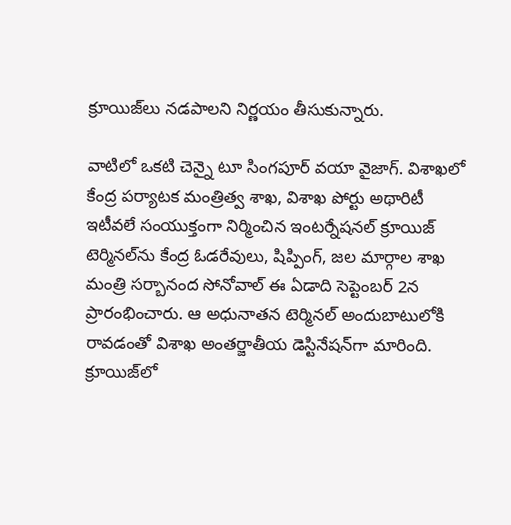క్రూయిజ్‌లు నడపాలని నిర్ణయం తీసుకున్నారు.

వాటిలో ఒకటి చెన్నై టూ సింగపూర్ వయా వైజాగ్. విశాఖలో కేంద్ర పర్యాటక మంత్రిత్వ శాఖ, విశాఖ పోర్టు అథారిటీ ఇటీవలే సంయుక్తంగా నిర్మించిన ఇంటర్నేషనల్ క్రూయిజ్ టెర్మినల్‌ను కేంద్ర ఓడరేవులు, షిప్పింగ్, జల మార్గాల శాఖ మంత్రి సర్బానంద సోనోవాల్ ఈ ఏడాది సెప్టెంబర్ 2న ప్రారంభించారు. ఆ అధునాతన టెర్మినల్ అందుబాటులోకి రావడంతో విశాఖ అంతర్జాతీయ డెస్టినేషన్‌గా మారింది. క్రూయిజ్‌లో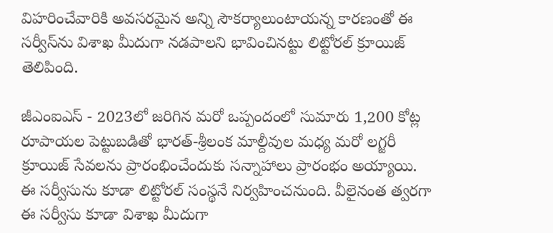విహరించేవారికి అవసరమైన అన్ని సౌకర్యాలుంటాయన్న కారణంతో ఈ సర్వీస్‌ను విశాఖ మీదుగా నడపాలని భావించినట్టు లిట్టోరల్ క్రూయిజ్ తెలిపింది.

జీఎంఐఎస్ - 2023లో జరిగిన మరో ఒప్పందంలో సుమారు 1,200 కోట్ల రూపాయల పెట్టుబడితో భారత్-శ్రీలంక మాల్దీవుల మధ్య మరో లగ్జరీ క్రూయిజ్ సేవలను ప్రారంభించేందుకు సన్నాహాలు ప్రారంభం అయ్యాయి. ఈ సర్వీసును కూడా లిట్టోరల్ సంస్థనే నిర్వహించనుంది. వీలైనంత త్వరగా ఈ సర్వీసు కూడా విశాఖ మీదుగా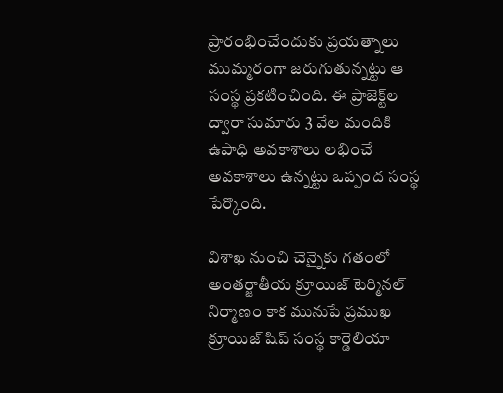ప్రారంభించేందుకు ప్రయత్నాలు ముమ్మరంగా జరుగుతున్నట్టు ఆ సంస్థ ప్రకటించింది. ఈ ప్రాజెక్ట్‌ల ద్వారా సుమారు 3 వేల మందికి ఉపాధి అవకాశాలు లభించే అవకాశాలు ఉన్నట్టు ఒప్పంద సంస్థ పేర్కొంది.

విశాఖ నుంచి చెన్నైకు గతంలో అంతర్జాతీయ క్రూయిజ్ టెర్మినల్ నిర్మాణం కాక మునుపే ప్రముఖ క్రూయిజ్ షిప్ సంస్థ కార్డెలియా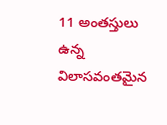11 అంతస్తులు ఉన్న విలాసవంతమైన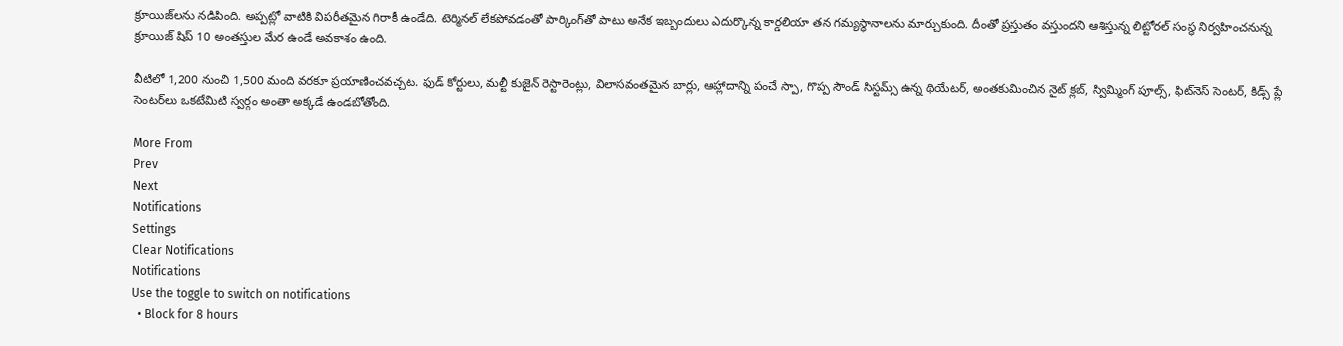క్రూయిజ్‌లను నడిపింది. అప్పట్లో వాటికి విపరీతమైన గిరాకీ ఉండేది. టెర్మినల్ లేకపోవడంతో పార్కింగ్‌తో పాటు అనేక ఇబ్బందులు ఎదుర్కొన్న కార్డలియా తన గమ్యస్థానాలను మార్చుకుంది. దీంతో ప్రస్తుతం వస్తుందని ఆశిస్తున్న లిట్టోరల్ సంస్థ నిర్వహించనున్న క్రూయిజ్ షిప్ 10 అంతస్తుల మేర ఉండే అవకాశం ఉంది.

వీటిలో 1,200 నుంచి 1,500 మంది వరకూ ప్రయాణించవచ్చట. ఫుడ్ కోర్టులు, మల్టీ కుజైన్ రెస్టారెంట్లు, విలాసవంతమైన బార్లు, ఆహ్లాదాన్ని పంచే స్పా, గొప్ప సౌండ్ సిస్టమ్స్ ఉన్న థియేటర్, అంతకుమించిన నైట్ క్లబ్, స్విమ్మింగ్ పూల్స్, ఫిట్‌నెస్ సెంటర్, కిడ్స్ ప్లే సెంటర్‌లు ఒకటేమిటి స్వర్గం అంతా అక్కడే ఉండబోతోంది.

More From
Prev
Next
Notifications
Settings
Clear Notifications
Notifications
Use the toggle to switch on notifications
  • Block for 8 hours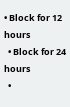• Block for 12 hours
  • Block for 24 hours
  •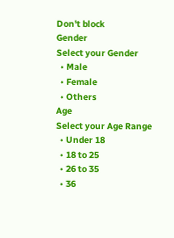Don't block
Gender
Select your Gender
  • Male
  • Female
  • Others
Age
Select your Age Range
  • Under 18
  • 18 to 25
  • 26 to 35
  • 36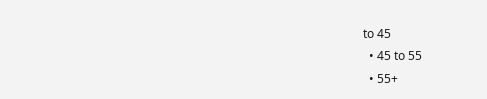to 45
  • 45 to 55
  • 55+